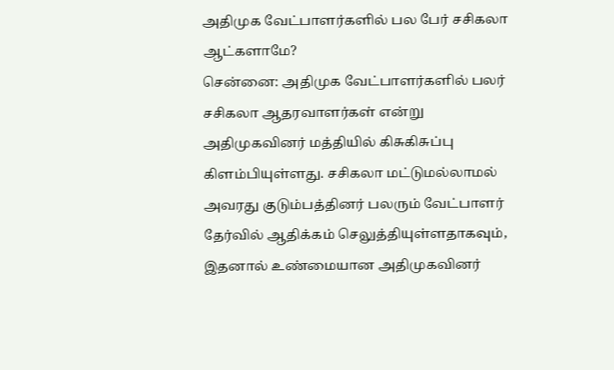அதிமுக வேட்பாளர்களில் பல பேர் சசிகலா ஆட்களாமே?
சென்னை: அதிமுக வேட்பாளர்களில் பலர் சசிகலா ஆதரவாளர்கள் என்று அதிமுகவினர் மத்தியில் கிசுகிசுப்பு கிளம்பியுள்ளது. சசிகலா மட்டுமல்லாமல் அவரது குடும்பத்தினர் பலரும் வேட்பாளர் தேர்வில் ஆதிக்கம் செலுத்தியுள்ளதாகவும், இதனால் உண்மையான அதிமுகவினர்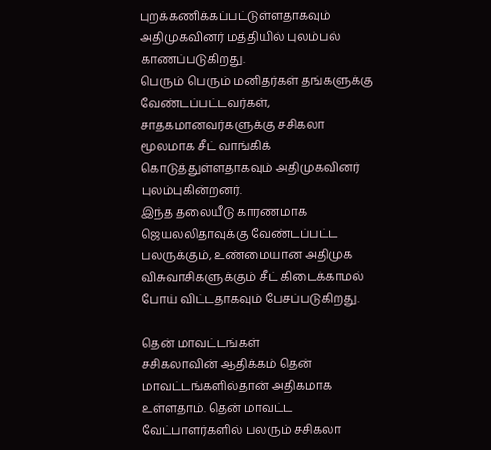புறக்கணிக்கப்பட்டுள்ளதாகவும் அதிமுகவினர் மத்தியில் புலம்பல் காணப்படுகிறது.
பெரும் பெரும் மனிதர்கள் தங்களுக்கு வேண்டப்பட்டவர்கள், சாதகமானவர்களுக்கு சசிகலா மூலமாக சீட் வாங்கிக் கொடுத்துள்ளதாகவும் அதிமுகவினர் புலம்புகின்றனர்.
இந்த தலையீடு காரணமாக ஜெயலலிதாவுக்கு வேண்டப்பட்ட பலருக்கும், உண்மையான அதிமுக விசுவாசிகளுக்கும் சீட் கிடைக்காமல் போய் விட்டதாகவும் பேசப்படுகிறது.

தென் மாவட்டங்கள்
சசிகலாவின் ஆதிக்கம் தென் மாவட்டங்களில்தான் அதிகமாக உள்ளதாம். தென் மாவட்ட வேட்பாளர்களில் பலரும் சசிகலா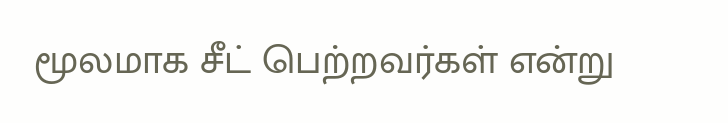மூலமாக சீட் பெற்றவர்கள் என்று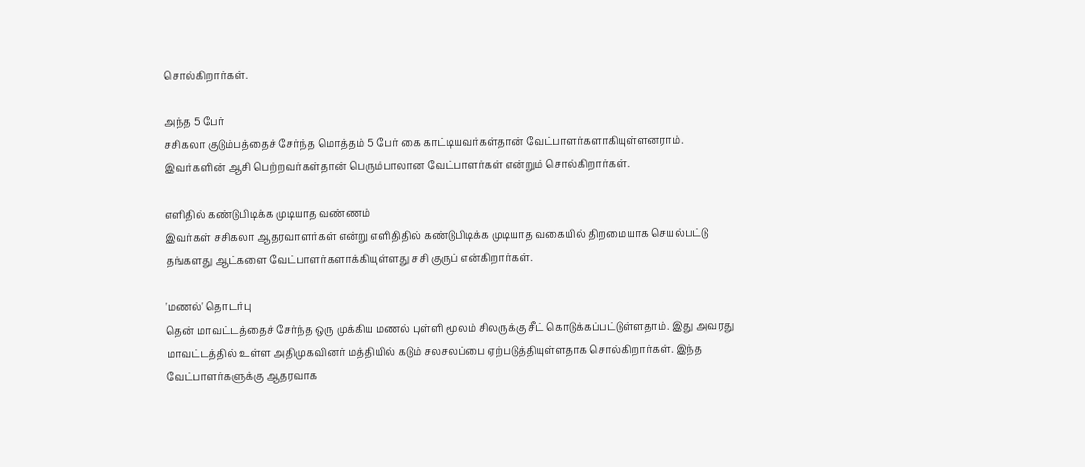சொல்கிறார்கள்.

அந்த 5 பேர்
சசிகலா குடும்பத்தைச் சேர்ந்த மொத்தம் 5 பேர் கை காட்டியவர்கள்தான் வேட்பாளர்களாகியுள்ளனராம். இவர்களின் ஆசி பெற்றவர்கள்தான் பெரும்பாலான வேட்பாளர்கள் என்றும் சொல்கிறார்கள்.

எளிதில் கண்டுபிடிக்க முடியாத வண்ணம்
இவர்கள் சசிகலா ஆதரவாளர்கள் என்று எளிதிதில் கண்டுபிடிக்க முடியாத வகையில் திறமையாக செயல்பட்டு தங்களது ஆட்களை வேட்பாளர்களாக்கியுள்ளது சசி குருப் என்கிறார்கள்.

'மணல்' தொடர்பு
தென் மாவட்டத்தைச் சேர்ந்த ஒரு முக்கிய மணல் புள்ளி மூலம் சிலருக்கு சீட் கொடுக்கப்பட்டுள்ளதாம். இது அவரது மாவட்டத்தில் உள்ள அதிமுகவினர் மத்தியில் கடும் சலசலப்பை ஏற்படுத்தியுள்ளதாக சொல்கிறார்கள். இந்த வேட்பாளர்களுக்கு ஆதரவாக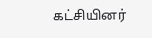கட்சியினர்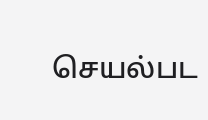செயல்பட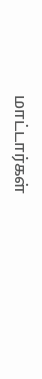மாட்டார்கள்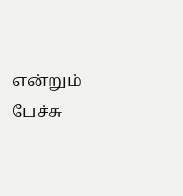என்றும் பேச்சு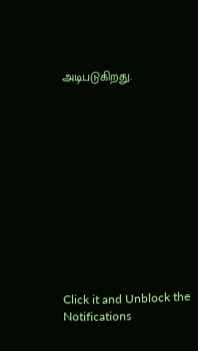அடிபடுகிறது.












Click it and Unblock the Notifications